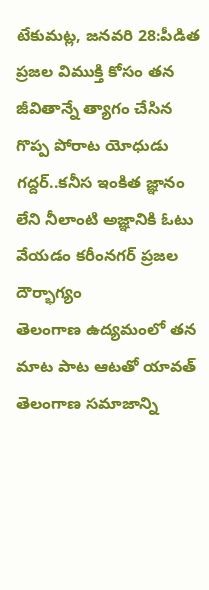టేకుమట్ల, జనవరి 28:పీడిత ప్రజల విముక్తి కోసం తన జీవితాన్నే త్యాగం చేసిన గొప్ప పోరాట యోధుడు గద్దర్..కనీస ఇంకిత జ్ఞానం లేని నీలాంటి అజ్ఞానికి ఓటు వేయడం కరీంనగర్ ప్రజల దౌర్భాగ్యం
తెలంగాణ ఉద్యమంలో తన మాట పాట ఆటతో యావత్ తెలంగాణ సమాజాన్ని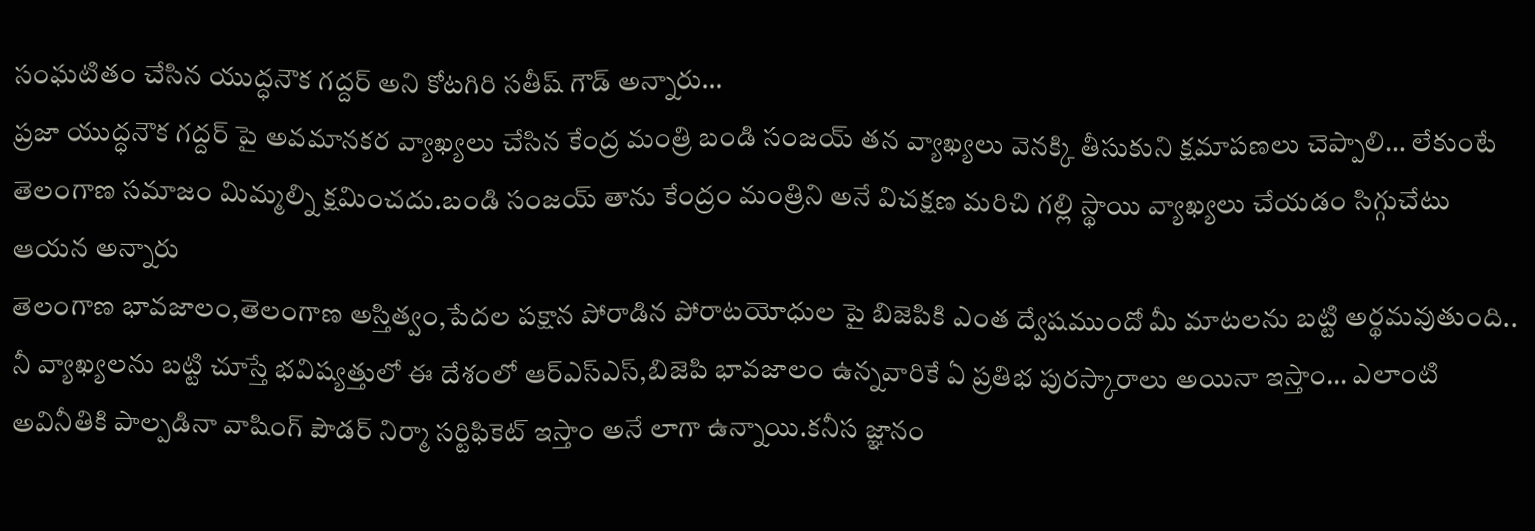సంఘటితం చేసిన యుద్ధనౌక గద్దర్ అని కోటగిరి సతీష్ గౌడ్ అన్నారు…
ప్రజా యుద్ధనౌక గద్దర్ పై అవమానకర వ్యాఖ్యలు చేసిన కేంద్ర మంత్రి బండి సంజయ్ తన వ్యాఖ్యలు వెనక్కి తీసుకుని క్షమాపణలు చెప్పాలి… లేకుంటే తెలంగాణ సమాజం మిమ్మల్ని క్షమించదు.బండి సంజయ్ తాను కేంద్రం మంత్రిని అనే విచక్షణ మరిచి గల్లి స్థాయి వ్యాఖ్యలు చేయడం సిగ్గుచేటు ఆయన అన్నారు
తెలంగాణ భావజాలం,తెలంగాణ అస్తిత్వం,పేదల పక్షాన పోరాడిన పోరాటయోధుల పై బిజెపికి ఎంత ద్వేషముందో మీ మాటలను బట్టి అర్థమవుతుంది..
నీ వ్యాఖ్యలను బట్టి చూస్తే భవిష్యత్తులో ఈ దేశంలో ఆర్ఎస్ఎస్,బిజెపి భావజాలం ఉన్నవారికే ఏ ప్రతిభ పురస్కారాలు అయినా ఇస్తాం… ఎలాంటి అవినీతికి పాల్పడినా వాషింగ్ పౌడర్ నిర్మా సర్టిఫికెట్ ఇస్తాం అనే లాగా ఉన్నాయి.కనీస జ్ఞానం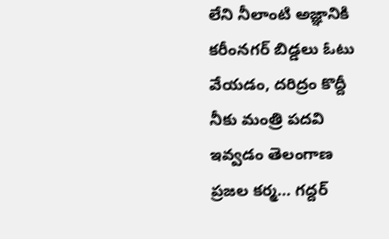లేని నీలాంటి అజ్ఞానికి కరీంనగర్ బిడ్డలు ఓటు వేయడం, దరిద్రం కొద్దీ నీకు మంత్రి పదవి ఇవ్వడం తెలంగాణ ప్రజల కర్మ… గద్దర్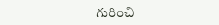గురించి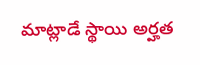మాట్లాడే స్థాయి అర్హత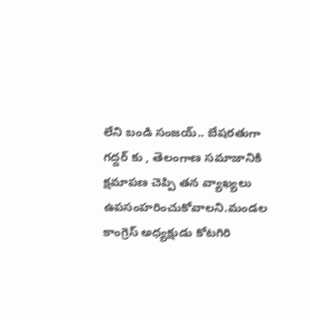లేని బండి సంజయ్.. బేషరతుగా గద్దర్ కు , తెలంగాణ సమాజానికి క్షమాపణ చెప్పి తన వ్యాఖ్యలు ఉపసంహరించుకోవాలని.మండల కాంగ్రెస్ అధ్యక్షుడు కోటగిరి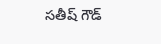సతీష్ గౌడ్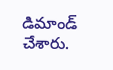డిమాండ్ చేశారు.